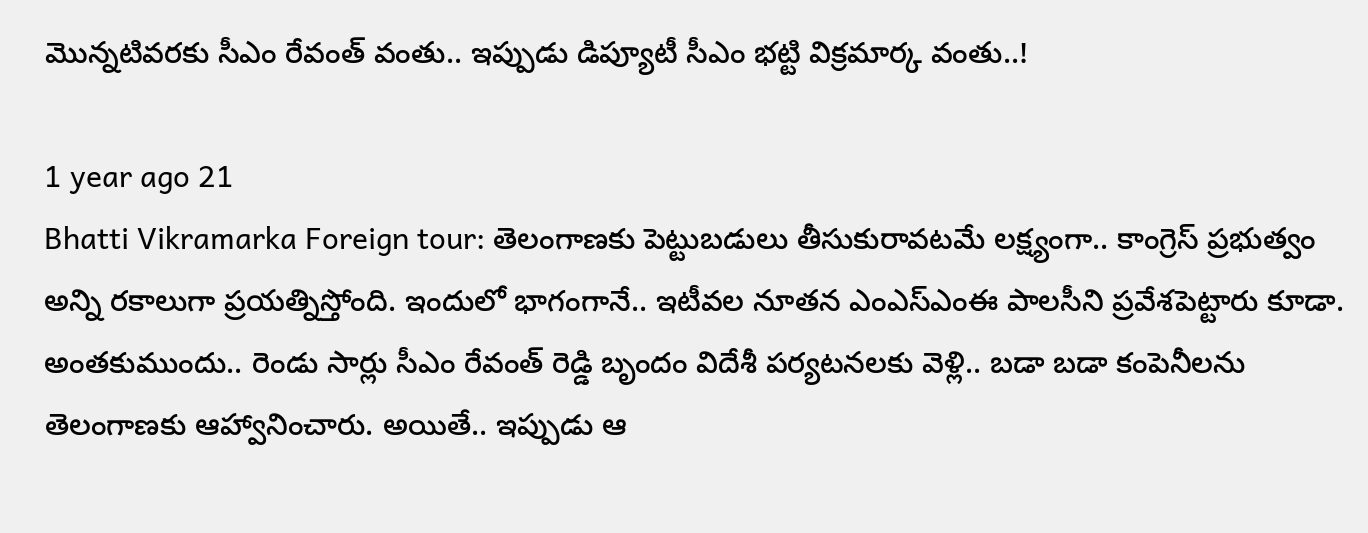మొన్నటివరకు సీఎం రేవంత్ వంతు.. ఇప్పుడు డిప్యూటీ సీఎం భట్టి విక్రమార్క వంతు..!

1 year ago 21
Bhatti Vikramarka Foreign tour: తెలంగాణకు పెట్టుబడులు తీసుకురావటమే లక్ష్యంగా.. కాంగ్రెస్ ప్రభుత్వం అన్ని రకాలుగా ప్రయత్నిస్తోంది. ఇందులో భాగంగానే.. ఇటీవల నూతన ఎంఎస్ఎంఈ పాలసీని ప్రవేశపెట్టారు కూడా. అంతకుముందు.. రెండు సార్లు సీఎం రేవంత్ రెడ్డి బృందం విదేశీ పర్యటనలకు వెళ్లి.. బడా బడా కంపెనీలను తెలంగాణకు ఆహ్వానించారు. అయితే.. ఇప్పుడు ఆ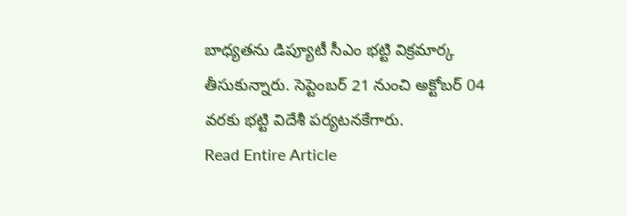బాధ్యతను డిప్యూటీ సీఎం భట్టి విక్రమార్క తీసుకున్నారు. సెప్టెంబర్ 21 నుంచి అక్టోబర్ 04 వరకు భట్టి విదేశీ పర్యటనకేగారు.
Read Entire Article